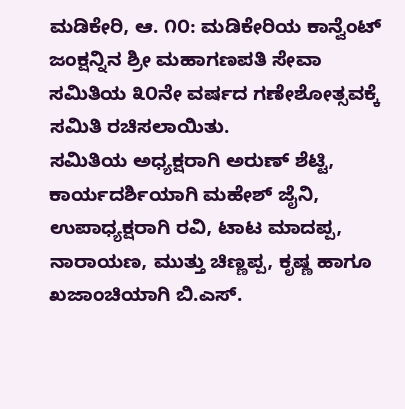ಮಡಿಕೇರಿ, ಆ. ೧೦: ಮಡಿಕೇರಿಯ ಕಾನ್ವೆಂಟ್ ಜಂಕ್ಷನ್ನಿನ ಶ್ರೀ ಮಹಾಗಣಪತಿ ಸೇವಾ ಸಮಿತಿಯ ೩೦ನೇ ವರ್ಷದ ಗಣೇಶೋತ್ಸವಕ್ಕೆ ಸಮಿತಿ ರಚಿಸಲಾಯಿತು.
ಸಮಿತಿಯ ಅಧ್ಯಕ್ಷರಾಗಿ ಅರುಣ್ ಶೆಟ್ಟಿ, ಕಾರ್ಯದರ್ಶಿಯಾಗಿ ಮಹೇಶ್ ಜೈನಿ, ಉಪಾಧ್ಯಕ್ಷರಾಗಿ ರವಿ, ಟಾಟ ಮಾದಪ್ಪ, ನಾರಾಯಣ, ಮುತ್ತು ಚಿಣ್ಣಪ್ಪ, ಕೃಷ್ಣ ಹಾಗೂ ಖಜಾಂಚಿಯಾಗಿ ಬಿ.ಎಸ್.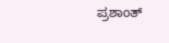ಪ್ರಶಾಂತ್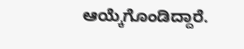ಆಯ್ಕೆಗೊಂಡಿದ್ದಾರೆ.